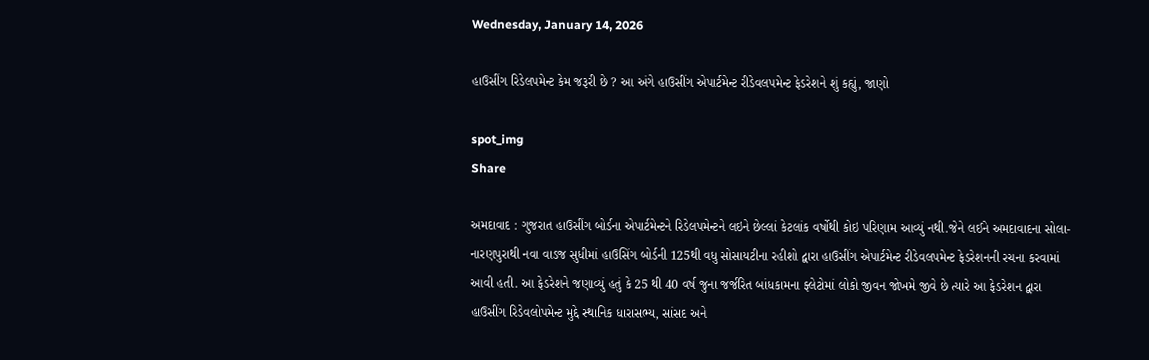Wednesday, January 14, 2026

હાઉસીંગ રિડેલપમેન્ટ કેમ જરૂરી છે ? આ અંગે હાઉસીંગ એપાર્ટમેન્ટ રીડેવલપમેન્ટ ફેડરેશને શું કહ્યું, જાણો

spot_img
Share

અમદાવાદ : ગુજરાત હાઉસીંગ બોર્ડના એપાર્ટમેન્ટને રિડેલપમેન્ટને લઇને છેલ્લાં કેટલાંક વર્ષોથી કોઇ પરિણામ આવ્યું નથી.જેને લઈને અમદાવાદના સોલા-નારણપુરાથી નવા વાડજ સુધીમાં હાઉસિંગ બોર્ડની 125થી વધુ સોસાયટીના રહીશો દ્વારા હાઉસીંગ એપાર્ટમેન્ટ રીડેવલપમેન્ટ ફેડરેશનની રચના કરવામાં આવી હતી. આ ફેડરેશને જણાવ્યું હતું કે 25 થી 40 વર્ષ જુના જર્જરિત બાંધકામના ફ્લેટોમાં લોકો જીવન જોખમે જીવે છે ત્યારે આ ફેડરેશન દ્વારા હાઉસીંગ રિડેવલોપમેન્ટ મુદ્દે સ્થાનિક ધારાસભ્ય, સાંસદ અને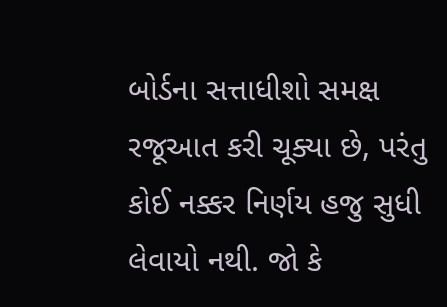બોર્ડના સત્તાધીશો સમક્ષ રજૂઆત કરી ચૂક્યા છે, પરંતુ કોઈ નક્કર નિર્ણય હજુ સુધી લેવાયો નથી. જો કે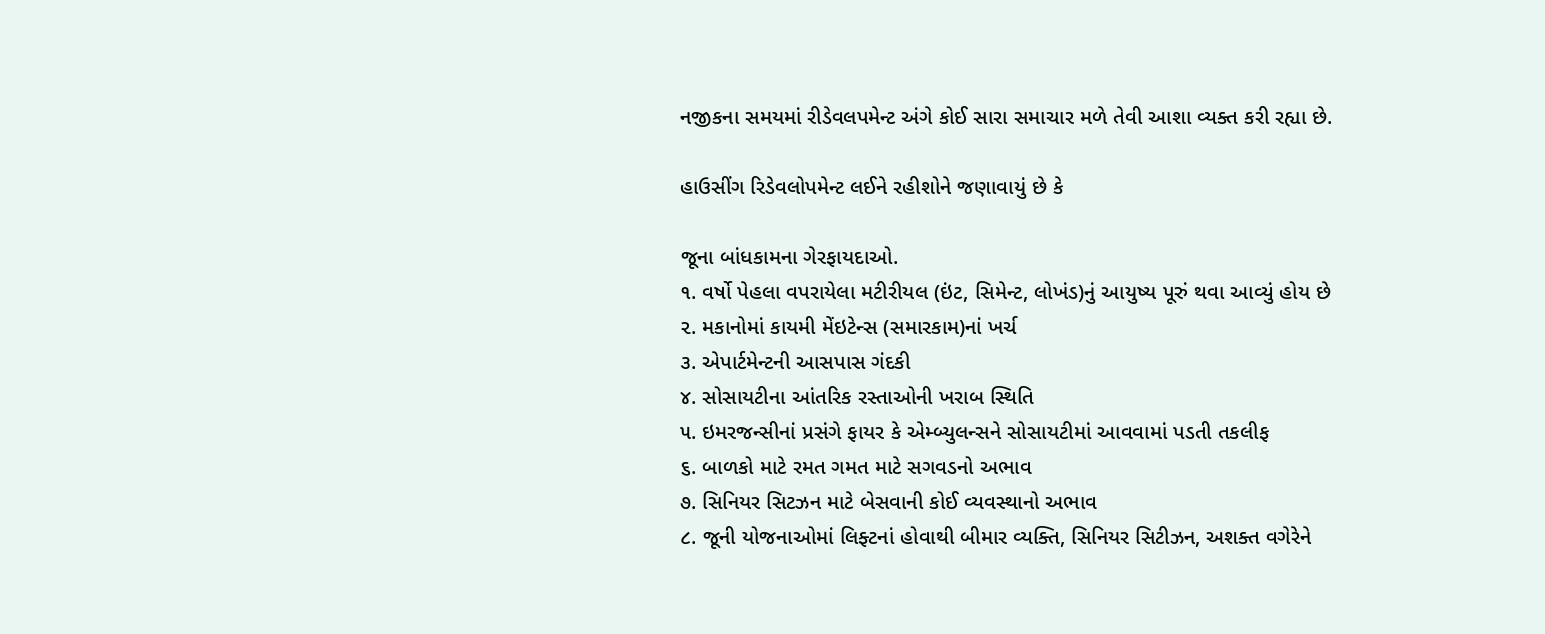નજીકના સમયમાં રીડેવલપમેન્ટ અંગે કોઈ સારા સમાચાર મળે તેવી આશા વ્યક્ત કરી રહ્યા છે.

હાઉસીંગ રિડેવલોપમેન્ટ લઈને રહીશોને જણાવાયું છે કે

જૂના બાંધકામના ગેરફાયદાઓ.
૧. વર્ષો પેહલા વપરાયેલા મટીરીયલ (ઇંટ, સિમેન્ટ, લોખંડ)નું આયુષ્ય પૂરું થવા આવ્યું હોય છે
૨. મકાનોમાં કાયમી મેંઇટેન્સ (સમારકામ)નાં ખર્ચ
૩. એપાર્ટમેન્ટની આસપાસ ગંદકી
૪. સોસાયટીના આંતરિક રસ્તાઓની ખરાબ સ્થિતિ
૫. ઇમરજન્સીનાં પ્રસંગે ફાયર કે એમ્બ્યુલન્સને સોસાયટીમાં આવવામાં પડતી તકલીફ
૬. બાળકો માટે રમત ગમત માટે સગવડનો અભાવ
૭. સિનિયર સિટઝન માટે બેસવાની કોઈ વ્યવસ્થાનો અભાવ
૮. જૂની યોજનાઓમાં લિફ્ટનાં હોવાથી બીમાર વ્યક્તિ, સિનિયર સિટીઝન, અશક્ત વગેરેને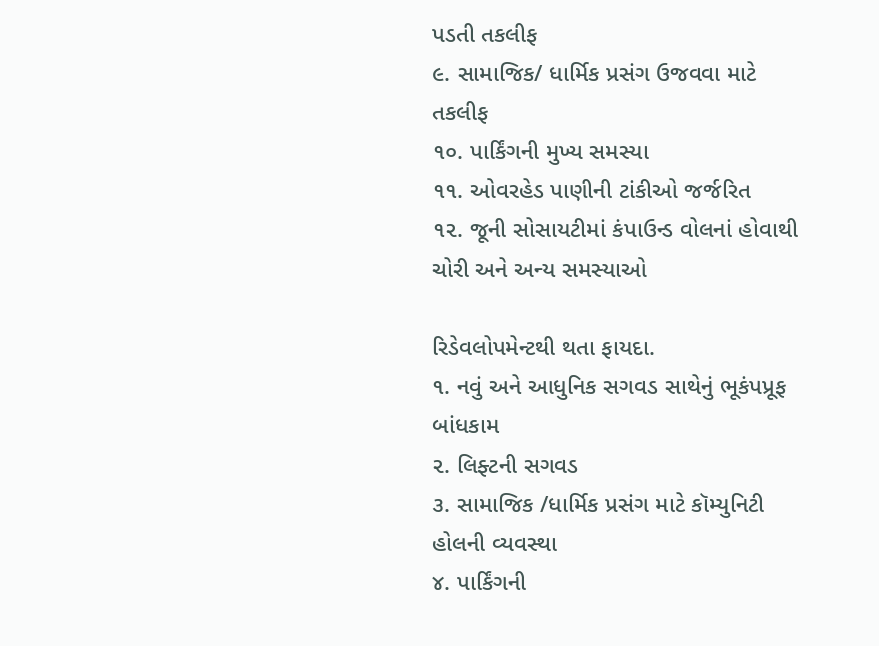પડતી તકલીફ
૯. સામાજિક/ ધાર્મિક પ્રસંગ ઉજવવા માટે તકલીફ
૧૦. પાર્કિંગની મુખ્ય સમસ્યા
૧૧. ઓવરહેડ પાણીની ટાંકીઓ જર્જરિત
૧૨. જૂની સોસાયટીમાં કંપાઉન્ડ વોલનાં હોવાથી ચોરી અને અન્ય સમસ્યાઓ

રિડેવલોપમેન્ટથી થતા ફાયદા.
૧. નવું અને આધુનિક સગવડ સાથેનું ભૂકંપપ્રૂફ બાંધકામ
૨. લિફ્ટની સગવડ
૩. સામાજિક /ધાર્મિક પ્રસંગ માટે કૉમ્યુનિટી હોલની વ્યવસ્થા
૪. પાર્કિંગની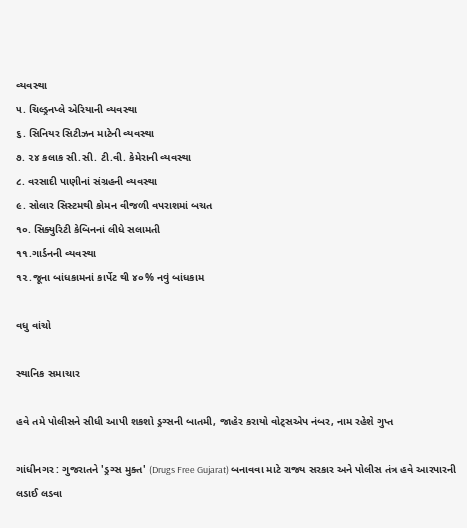વ્યવસ્થા
૫. ચિલ્ડ્રનપ્લે એરિયાની વ્યવસ્થા
૬. સિનિયર સિટીઝન માટેની વ્યવસ્થા
૭. ૨૪ કલાક સી.સી. ટી.વી. કેમેરાની વ્યવસ્થા
૮. વરસાદી પાણીનાં સંગ્રહની વ્યવસ્થા
૯. સોલાર સિસ્ટમથી કોમન વીજળી વપરાશમાં બચત
૧૦. સિક્યુરિટી કેબિનનાં લીધે સલામતી
૧૧.ગાર્ડનની વ્યવસ્થા
૧૨.જૂના બાંધકામનાં કાર્પેટ થી ૪૦% નવું બાંધકામ

વધુ વાંચો

સ્થાનિક સમાચાર

હવે તમે પોલીસને સીધી આપી શકશો ડ્રગ્સની બાતમી, જાહેર કરાયો વોટ્સએપ નંબર, નામ રહેશે ગુપ્ત

ગાંધીનગર : ગુજરાતને 'ડ્રગ્સ મુક્ત' (Drugs Free Gujarat) બનાવવા માટે રાજ્ય સરકાર અને પોલીસ તંત્ર હવે આરપારની લડાઈ લડવા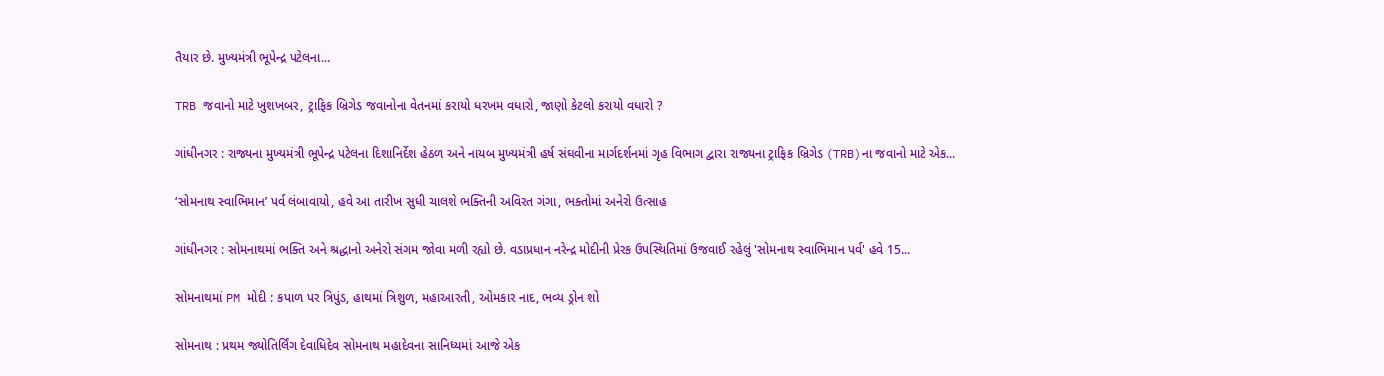તૈયાર છે. મુખ્યમંત્રી ભૂપેન્દ્ર પટેલના...

TRB જવાનો માટે ખુશખબર, ટ્રાફિક બ્રિગેડ જવાનોના વેતનમાં કરાયો ધરખમ વધારો, જાણો કેટલો કરાયો વધારો ?

ગાંધીનગર : રાજ્યના મુખ્યમંત્રી ભૂપેન્દ્ર પટેલના દિશાનિર્દેશ હેઠળ અને નાયબ મુખ્યમંત્રી હર્ષ સંઘવીના માર્ગદર્શનમાં ગૃહ વિભાગ દ્વારા રાજ્યના ટ્રાફિક બ્રિગેડ (TRB)ના જવાનો માટે એક...

‘સોમનાથ સ્વાભિમાન’ પર્વ લંબાવાયો, હવે આ તારીખ સુધી ચાલશે ભક્તિની અવિરત ગંગા, ભક્તોમાં અનેરો ઉત્સાહ

ગાંધીનગર : સોમનાથમાં ભક્તિ અને શ્રદ્ધાનો અનેરો સંગમ જોવા મળી રહ્યો છે. વડાપ્રધાન નરેન્દ્ર મોદીની પ્રેરક ઉપસ્થિતિમાં ઉજવાઈ રહેલું 'સોમનાથ સ્વાભિમાન પર્વ' હવે 15...

સોમનાથમાં PM મોદી : કપાળ પર ત્રિપુંડ, હાથમાં ત્રિશુળ, મહાઆરતી, ઓમકાર નાદ, ભવ્ય ડ્રોન શો

સોમનાથ : પ્રથમ જ્યોતિર્લિંગ દેવાધિદેવ સોમનાથ મહાદેવના સાનિધ્યમાં આજે એક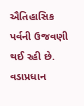ઐતિહાસિક પર્વની ઉજવણી થઈ રહી છે. વડાપ્રધાન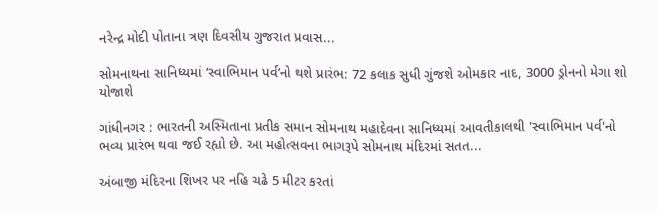નરેન્દ્ર મોદી પોતાના ત્રણ દિવસીય ગુજરાત પ્રવાસ...

સોમનાથના સાનિધ્યમાં ‘સ્વાભિમાન પર્વ’નો થશે પ્રારંભ: 72 કલાક સુધી ગુંજશે ઓમકાર નાદ, 3000 ડ્રોનનો મેગા શો યોજાશે

ગાંધીનગર : ભારતની અસ્મિતાના પ્રતીક સમાન સોમનાથ મહાદેવના સાનિધ્યમાં આવતીકાલથી 'સ્વાભિમાન પર્વ'નો ભવ્ય પ્રારંભ થવા જઈ રહ્યો છે. આ મહોત્સવના ભાગરૂપે સોમનાથ મંદિરમાં સતત...

અંબાજી મંદિરના શિખર પર નહિ ચઢે 5 મીટર કરતાં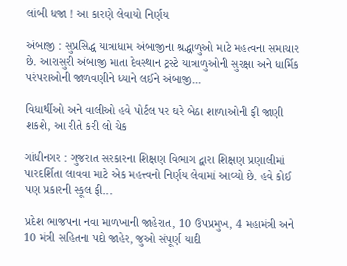લાંબી ધજા ! આ કારણે લેવાયો નિર્ણય

અંબાજી : સુપ્રસિદ્ધ યાત્રાધામ અંબાજીના શ્રદ્ધાળુઓ માટે મહત્વના સમાચાર છે. આરાસુરી અંબાજી માતા દેવસ્થાન ટ્રસ્ટે યાત્રાળુઓની સુરક્ષા અને ધાર્મિક પરંપરાઓની જાળવણીને ધ્યાને લઈને અંબાજી...

વિધાર્થીઓ અને વાલીઓ હવે પોર્ટલ પર ઘરે બેઠા શાળાઓની ફી જાણી શકશે, આ રીતે કરી લો ચેક

ગાંધીનગર : ગુજરાત સરકારના શિક્ષણ વિભાગ દ્વારા શિક્ષણ પ્રણાલીમાં પારદર્શિતા લાવવા માટે એક મહત્ત્વનો નિર્ણય લેવામાં આવ્યો છે. હવે કોઈ પણ પ્રકારની સ્કૂલ ફી...

પ્રદેશ ભાજપના નવા માળખાની જાહેરાત, 10 ઉપપ્રમુખ, 4 મહામંત્રી અને 10 મંત્રી સહિતના પદો જાહેર, જુઓ સંપૂર્ણ યાદી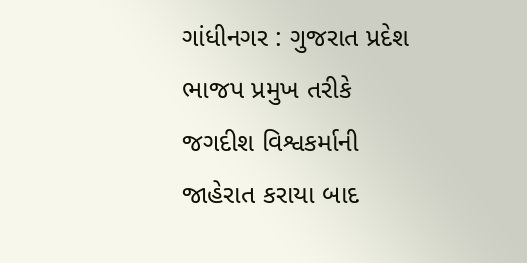ગાંધીનગર : ગુજરાત પ્રદેશ ભાજપ પ્રમુખ તરીકે જગદીશ વિશ્વકર્માની જાહેરાત કરાયા બાદ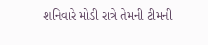શનિવારે મોડી રાત્રે તેમની ટીમની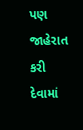પણ જાહેરાત કરી દેવામાં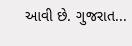આવી છે. ગુજરાત...